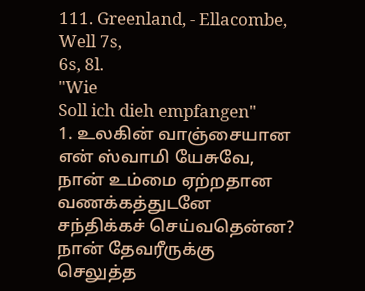111. Greenland, - Ellacombe,
Well 7s,
6s, 8l.
"Wie
Soll ich dieh empfangen"
1. உலகின் வாஞ்சையான
என் ஸ்வாமி யேசுவே,
நான் உம்மை ஏற்றதான
வணக்கத்துடனே
சந்திக்கச் செய்வதென்ன?
நான் தேவரீருக்கு
செலுத்த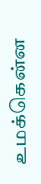உமக்கென்ன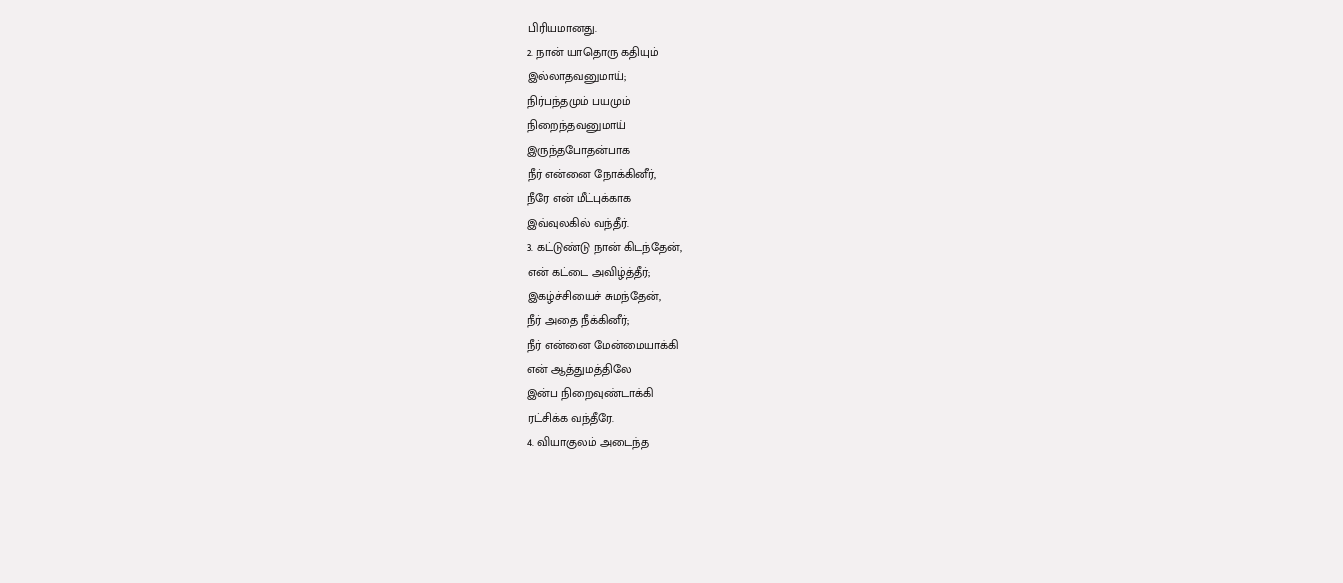பிரியமானது.
2. நான் யாதொரு கதியும்
இல்லாதவனுமாய்;
நிர்பந்தமும் பயமும்
நிறைந்தவனுமாய்
இருந்தபோதன்பாக
நீர் என்னை நோக்கினீர்,
நீரே என் மீட்புக்காக
இவ்வுலகில் வந்தீர்.
3. கட்டுண்டு நான் கிடந்தேன்,
என் கட்டை அவிழ்த்தீர்;
இகழ்ச்சியைச் சுமந்தேன்,
நீர் அதை நீக்கினீர்;
நீர் என்னை மேன்மையாக்கி
என் ஆத்துமத்திலே
இன்ப நிறைவுண்டாக்கி
ரட்சிக்க வந்தீரே.
4. வியாகுலம் அடைந்த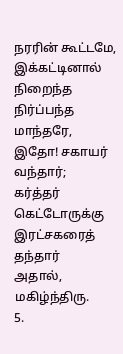நரரின் கூட்டமே,
இக்கட்டினால் நிறைந்த
நிர்ப்பந்த மாந்தரே,
இதோ! சகாயர் வந்தார்;
கர்த்தர் கெட்டோருக்கு
இரட்சகரைத் தந்தார்
அதால், மகிழ்ந்திரு.
5.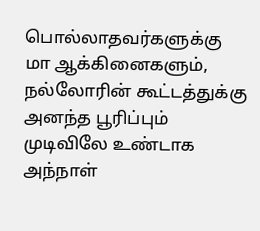பொல்லாதவர்களுக்கு
மா ஆக்கினைகளும்,
நல்லோரின் கூட்டத்துக்கு
அனந்த பூரிப்பும்
முடிவிலே உண்டாக
அந்நாள்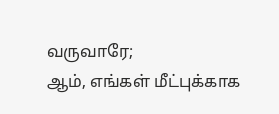வருவாரே;
ஆம், எங்கள் மீட்புக்காக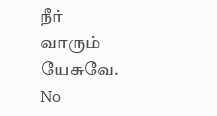நீர்
வாரும் யேசுவே.
No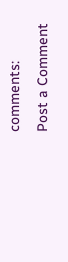comments:
Post a Comment